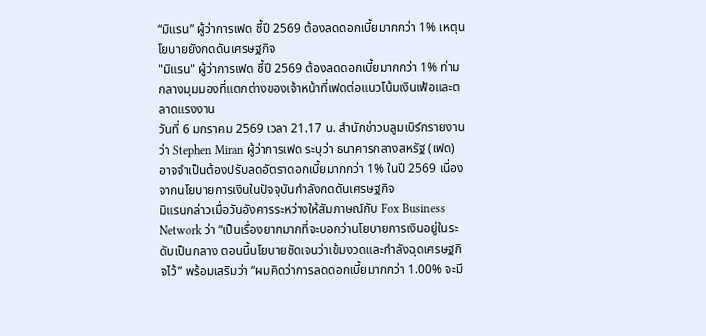“มิแรน” ผู้ว่าการเฟด ชี้ปี 2569 ต้องลดดอกเบี้ยมากกว่า 1% เหตุนโยบายยังกดดันเศรษฐกิจ
"มิแรน" ผู้ว่าการเฟด ชี้ปี 2569 ต้องลดดอกเบี้ยมากกว่า 1% ท่ามกลางมุมมองที่แตกต่างของเจ้าหน้าที่เฟดต่อแนวโน้มเงินเฟ้อและตลาดแรงงาน
วันที่ 6 มกราคม 2569 เวลา 21.17 น. สำนักข่าวบลูมเบิร์กรายงานว่า Stephen Miran ผู้ว่าการเฟด ระบุว่า ธนาคารกลางสหรัฐ (เฟด) อาจจำเป็นต้องปรับลดอัตราดอกเบี้ยมากกว่า 1% ในปี 2569 เนื่องจากนโยบายการเงินในปัจจุบันกำลังกดดันเศรษฐกิจ
มิแรนกล่าวเมื่อวันอังคารระหว่างให้สัมภาษณ์กับ Fox Business Network ว่า “เป็นเรื่องยากมากที่จะบอกว่านโยบายการเงินอยู่ในระดับเป็นกลาง ตอนนี้นโยบายชัดเจนว่าเข้มงวดและกำลังฉุดเศรษฐกิจไว้” พร้อมเสริมว่า “ผมคิดว่าการลดดอกเบี้ยมากกว่า 1.00% จะมี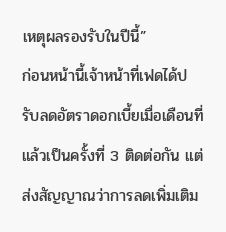เหตุผลรองรับในปีนี้”
ก่อนหน้านี้เจ้าหน้าที่เฟดได้ปรับลดอัตราดอกเบี้ยเมื่อเดือนที่แล้วเป็นครั้งที่ 3 ติดต่อกัน แต่ส่งสัญญาณว่าการลดเพิ่มเติม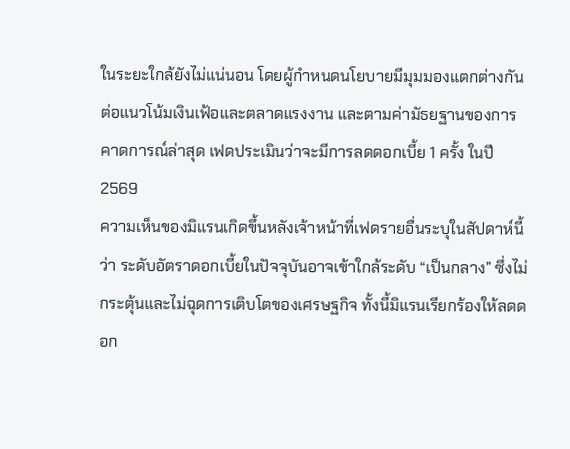ในระยะใกล้ยังไม่แน่นอน โดยผู้กำหนดนโยบายมีมุมมองแตกต่างกันต่อแนวโน้มเงินเฟ้อและตลาดแรงงาน และตามค่ามัธยฐานของการคาดการณ์ล่าสุด เฟดประเมินว่าจะมีการลดดอกเบี้ย 1 ครั้ง ในปี 2569
ความเห็นของมิแรนเกิดขึ้นหลังเจ้าหน้าที่เฟดรายอื่นระบุในสัปดาห์นี้ว่า ระดับอัตราดอกเบี้ยในปัจจุบันอาจเข้าใกล้ระดับ “เป็นกลาง” ซึ่งไม่กระตุ้นและไม่ฉุดการเติบโตของเศรษฐกิจ ทั้งนี้มิแรนเรียกร้องให้ลดดอก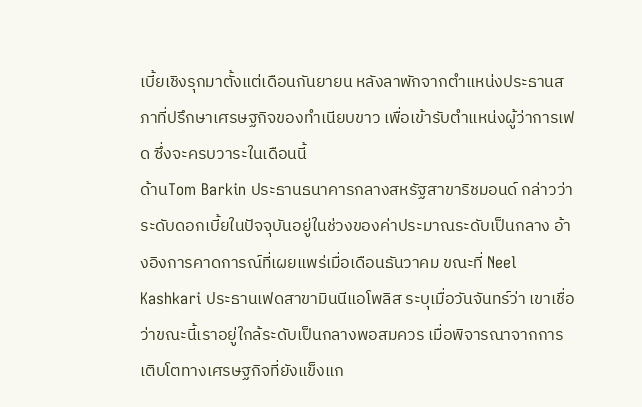เบี้ยเชิงรุกมาตั้งแต่เดือนกันยายน หลังลาพักจากตำแหน่งประธานสภาที่ปรึกษาเศรษฐกิจของทำเนียบขาว เพื่อเข้ารับตำแหน่งผู้ว่าการเฟด ซึ่งจะครบวาระในเดือนนี้
ด้านTom Barkin ประธานธนาคารกลางสหรัฐสาขาริชมอนด์ กล่าวว่า ระดับดอกเบี้ยในปัจจุบันอยู่ในช่วงของค่าประมาณระดับเป็นกลาง อ้างอิงการคาดการณ์ที่เผยแพร่เมื่อเดือนธันวาคม ขณะที่ Neel Kashkari ประธานเฟดสาขามินนีแอโพลิส ระบุเมื่อวันจันทร์ว่า เขาเชื่อว่าขณะนี้เราอยู่ใกล้ระดับเป็นกลางพอสมควร เมื่อพิจารณาจากการเติบโตทางเศรษฐกิจที่ยังแข็งแก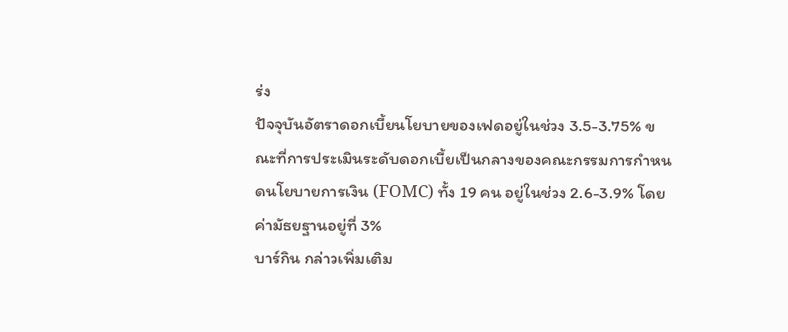ร่ง
ปัจจุบันอัตราดอกเบี้ยนโยบายของเฟดอยู่ในช่วง 3.5-3.75% ขณะที่การประเมินระดับดอกเบี้ยเป็นกลางของคณะกรรมการกำหนดนโยบายการเงิน (FOMC) ทั้ง 19 คน อยู่ในช่วง 2.6-3.9% โดยค่ามัธยฐานอยู่ที่ 3%
บาร์กิน กล่าวเพิ่มเติม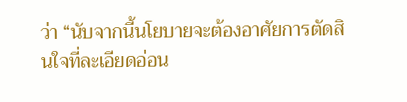ว่า “นับจากนี้นโยบายจะต้องอาศัยการตัดสินใจที่ละเอียดอ่อน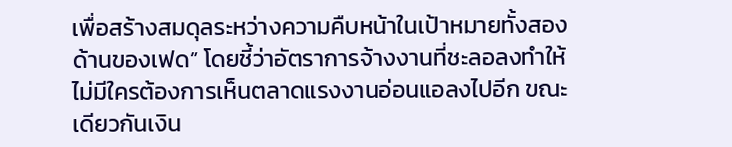เพื่อสร้างสมดุลระหว่างความคืบหน้าในเป้าหมายทั้งสองด้านของเฟด” โดยชี้ว่าอัตราการจ้างงานที่ชะลอลงทำให้ไม่มีใครต้องการเห็นตลาดแรงงานอ่อนแอลงไปอีก ขณะเดียวกันเงิน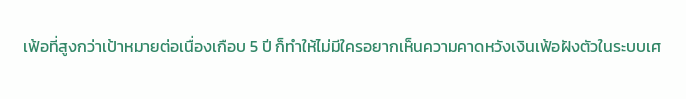เฟ้อที่สูงกว่าเป้าหมายต่อเนื่องเกือบ 5 ปี ก็ทำให้ไม่มีใครอยากเห็นความคาดหวังเงินเฟ้อฝังตัวในระบบเศ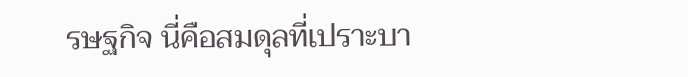รษฐกิจ นี่คือสมดุลที่เปราะบา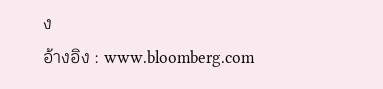ง
อ้างอิง : www.bloomberg.com